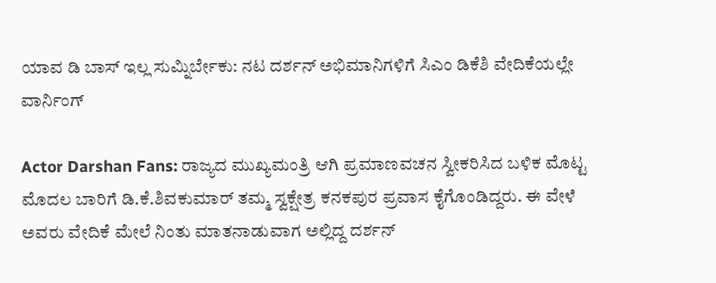ಯಾವ ಡಿ ಬಾಸ್ ಇಲ್ಲ ಸುಮ್ನಿರ್ಬೇಕು: ನಟ ದರ್ಶನ್‌ ಅಭಿಮಾನಿಗಳಿಗೆ ಸಿಎಂ ಡಿಕೆಶಿ ವೇದಿಕೆಯಲ್ಲೇ ವಾರ್ನಿಂಗ್‌

Actor Darshan Fans: ರಾಜ್ಯದ ಮುಖ್ಯಮಂತ್ರಿ ಆಗಿ ಪ್ರಮಾಣವಚನ ಸ್ವೀಕರಿಸಿದ ಬಳಿಕ ಮೊಟ್ಟ ಮೊದಲ ಬಾರಿಗೆ ಡಿ.ಕೆ.ಶಿವಕುಮಾರ್ ತಮ್ಮ ಸ್ವಕ್ಷೇತ್ರ ಕನಕಪುರ ಪ್ರವಾಸ ಕೈಗೊಂಡಿದ್ದರು. ಈ ವೇಳೆ ಅವರು ವೇದಿಕೆ ಮೇಲೆ ನಿಂತು ಮಾತನಾಡುವಾಗ ಅಲ್ಲಿದ್ದ ದರ್ಶನ್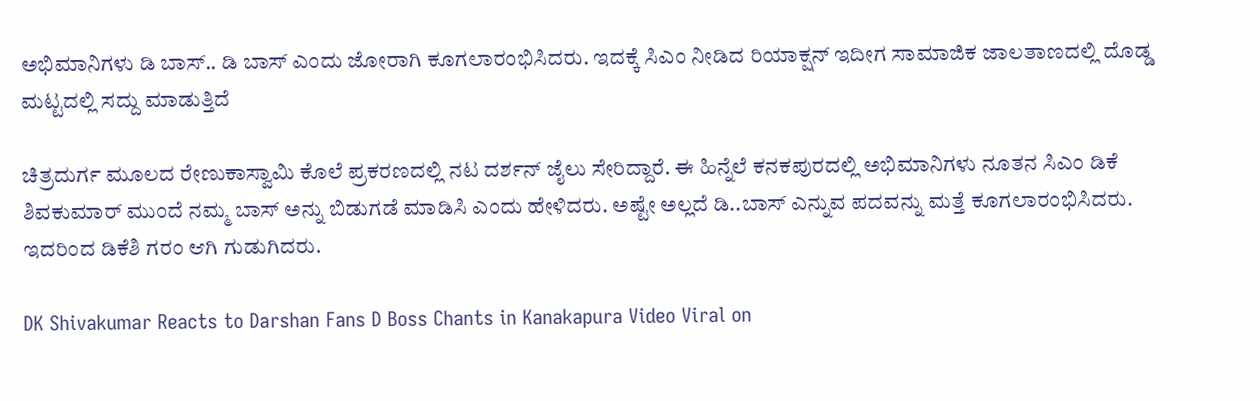ಅಭಿಮಾನಿಗಳು ಡಿ ಬಾಸ್‌.. ಡಿ ಬಾಸ್‌ ಎಂದು ಜೋರಾಗಿ ಕೂಗಲಾರಂಭಿಸಿದರು. ಇದಕ್ಕೆ ಸಿಎಂ ನೀಡಿದ ರಿಯಾಕ್ಷನ್ ಇದೀಗ ಸಾಮಾಜಿಕ ಜಾಲತಾಣದಲ್ಲಿ ದೊಡ್ಡ ಮಟ್ಟದಲ್ಲಿ ಸದ್ದು ಮಾಡುತ್ತಿದೆ

ಚಿತ್ರದುರ್ಗ ಮೂಲದ ರೇಣುಕಾಸ್ವಾಮಿ ಕೊಲೆ ಪ್ರಕರಣದಲ್ಲಿ ನಟ ದರ್ಶನ್‌ ಜೈಲು ಸೇರಿದ್ದಾರೆ. ಈ ಹಿನ್ನೆಲೆ ಕನಕಪುರದಲ್ಲಿ ಅಭಿಮಾನಿಗಳು ನೂತನ ಸಿಎಂ ಡಿಕೆ ಶಿವಕುಮಾರ್ ಮುಂದೆ ನಮ್ಮ ಬಾಸ್‌ ಅನ್ನು ಬಿಡುಗಡೆ ಮಾಡಿಸಿ ಎಂದು ಹೇಳಿದರು. ಅಷ್ಟೇ ಅಲ್ಲದೆ ಡಿ..ಬಾಸ್‌ ಎನ್ನುವ ಪದವನ್ನು ಮತ್ತೆ ಕೂಗಲಾರಂಭಿಸಿದರು. ಇದರಿಂದ ಡಿಕೆಶಿ ಗರಂ ಆಗಿ ಗುಡುಗಿದರು.

DK Shivakumar Reacts to Darshan Fans D Boss Chants in Kanakapura Video Viral on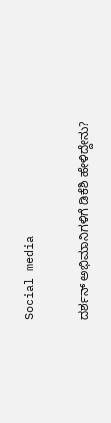Social media

ದರ್ಶನ್ ಅಭಿಮಾನಿಗಳಿಗೆ ಡಿಕೆಶಿ ಹೇಳಿದ್ದೇನು?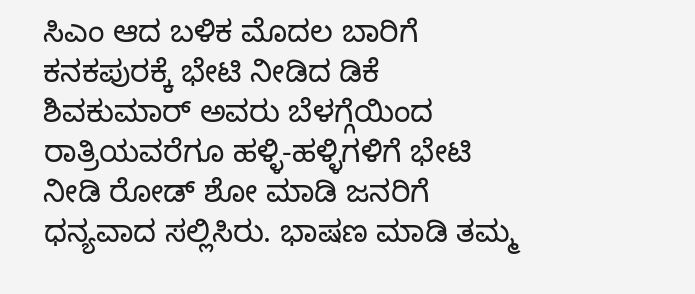ಸಿಎಂ ಆದ ಬಳಿಕ ಮೊದಲ ಬಾರಿಗೆ ಕನಕಪುರಕ್ಕೆ ಭೇಟಿ ನೀಡಿದ ಡಿಕೆ ಶಿವಕುಮಾರ್ ಅವರು ಬೆಳಗ್ಗೆಯಿಂದ ರಾತ್ರಿಯವರೆಗೂ ಹಳ್ಳಿ-ಹಳ್ಳಿಗಳಿಗೆ ಭೇಟಿ ನೀಡಿ ರೋಡ್ ಶೋ ಮಾಡಿ ಜನರಿಗೆ ಧನ್ಯವಾದ ಸಲ್ಲಿಸಿರು. ಭಾಷಣ ಮಾಡಿ ತಮ್ಮ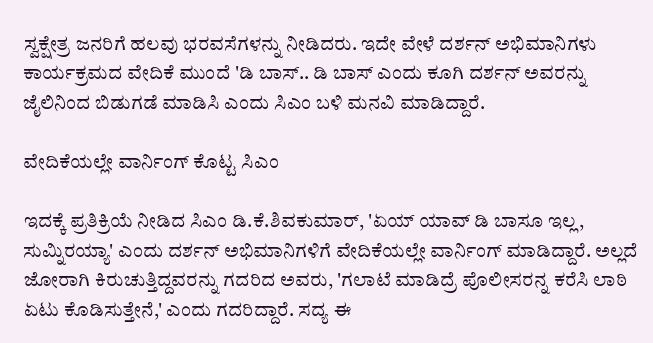ಸ್ವಕ್ಷೇತ್ರ ಜನರಿಗೆ ಹಲವು ಭರವಸೆಗಳನ್ನು ನೀಡಿದರು. ಇದೇ ವೇಳೆ ದರ್ಶನ್ ಅಭಿಮಾನಿಗಳು ಕಾರ್ಯಕ್ರಮದ ವೇದಿಕೆ ಮುಂದೆ 'ಡಿ ಬಾಸ್.. ಡಿ ಬಾಸ್ ಎಂದು ಕೂಗಿ ದರ್ಶನ್ ಅವರನ್ನು ಜೈಲಿನಿಂದ ಬಿಡುಗಡೆ ಮಾಡಿಸಿ ಎಂದು ಸಿಎಂ ಬಳಿ ಮನವಿ ಮಾಡಿದ್ದಾರೆ.

ವೇದಿಕೆಯಲ್ಲೇ ವಾರ್ನಿಂಗ್‌ ಕೊಟ್ಟ ಸಿಎಂ

ಇದಕ್ಕೆ ಪ್ರತಿಕ್ರಿಯೆ ನೀಡಿದ ಸಿಎಂ ಡಿ.ಕೆ.ಶಿವಕುಮಾರ್, 'ಏಯ್ ಯಾವ್ ಡಿ ಬಾಸೂ ಇಲ್ಲ, ಸುಮ್ನಿರಯ್ಯಾ' ಎಂದು ದರ್ಶನ್‌ ಅಭಿಮಾನಿಗಳಿಗೆ ವೇದಿಕೆಯಲ್ಲೇ ವಾರ್ನಿಂಗ್‌ ಮಾಡಿದ್ದಾರೆ. ಅಲ್ಲದೆ ಜೋರಾಗಿ ಕಿರುಚುತ್ತಿದ್ದವರನ್ನು ಗದರಿದ ಅವರು, 'ಗಲಾಟೆ ಮಾಡಿದ್ರೆ ಪೊಲೀಸರನ್ನ ಕರೆಸಿ ಲಾಠಿ ಏಟು ಕೊಡಿಸುತ್ತೇನೆ,' ಎಂದು ಗದರಿದ್ದಾರೆ. ಸದ್ಯ ಈ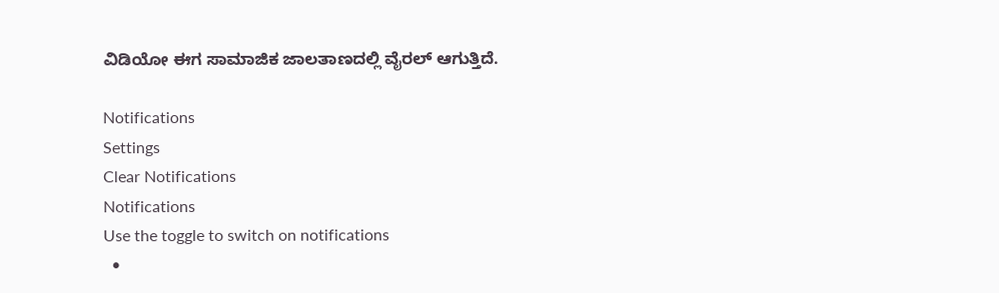ವಿಡಿಯೋ ಈಗ ಸಾಮಾಜಿಕ ಜಾಲತಾಣದಲ್ಲಿ ವೈರಲ್‌ ಆಗುತ್ತಿದೆ.

Notifications
Settings
Clear Notifications
Notifications
Use the toggle to switch on notifications
  •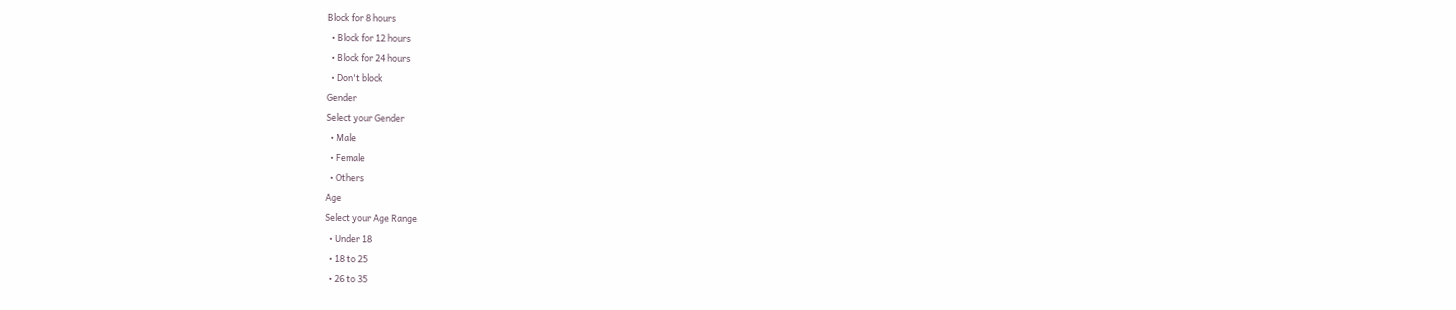Block for 8 hours
  • Block for 12 hours
  • Block for 24 hours
  • Don't block
Gender
Select your Gender
  • Male
  • Female
  • Others
Age
Select your Age Range
  • Under 18
  • 18 to 25
  • 26 to 35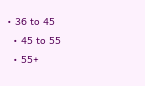• 36 to 45
  • 45 to 55
  • 55+